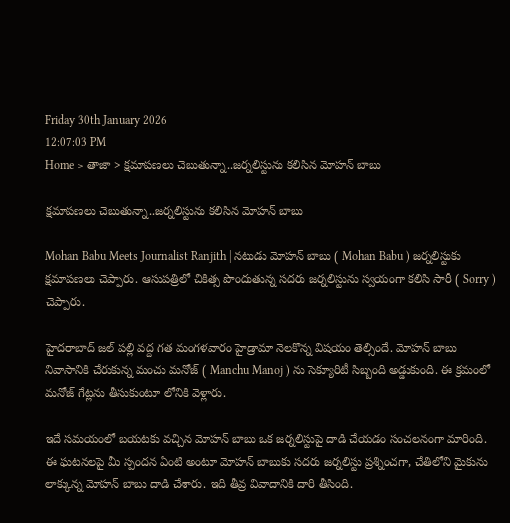Friday 30th January 2026
12:07:03 PM
Home > తాజా > క్షమాపణలు చెబుతున్నా..జర్నలిస్టును కలిసిన మోహన్ బాబు

క్షమాపణలు చెబుతున్నా..జర్నలిస్టును కలిసిన మోహన్ బాబు

Mohan Babu Meets Journalist Ranjith | నటుడు మోహన్ బాబు ( Mohan Babu ) జర్నలిస్టుకు క్షమాపణలు చెప్పారు. ఆసుపత్రిలో చికిత్స పొందుతున్న సదరు జర్నలిస్టును స్వయంగా కలిసి సారీ ( Sorry ) చెప్పారు.

హైదరాబాద్ జల్ పల్లి వద్ద గత మంగళవారం హైడ్రామా నెలకొన్న విషయం తెల్సిందే. మోహన్ బాబు నివాసానికి చేరుకున్న మంచు మనోజ్ ( Manchu Manoj ) ను సెక్యూరిటీ సిబ్బంది అడ్డుకుంది. ఈ క్రమంలో మనోజ్ గేట్లను తీసుకుంటూ లోనికి వెళ్లారు.

ఇదే సమయంలో బయటకు వచ్చిన మోహన్ బాబు ఒక జర్నలిస్టుపై దాడి చేయడం సంచలనంగా మారింది. ఈ ఘటనలపై మీ స్పందన ఏంటి అంటూ మోహన్ బాబుకు సదరు జర్నలిస్టు ప్రశ్నించగా, చేతిలోని మైకును లాక్కున్న మోహన్ బాబు దాడి చేశారు. ఇది తీవ్ర వివాదానికి దారి తీసింది.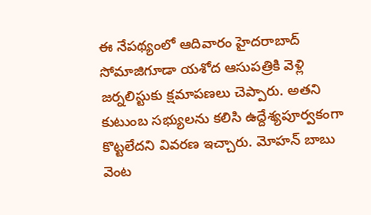ఈ నేపథ్యంలో ఆదివారం హైదరాబాద్ సోమాజిగూడా యశోద ఆసుపత్రికి వెళ్లి జర్నలిస్టుకు క్షమాపణలు చెప్పారు. అతని కుటుంబ సభ్యులను కలిసి ఉద్దేశ్యపూర్వకంగా కొట్టలేదని వివరణ ఇచ్చారు. మోహన్ బాబు వెంట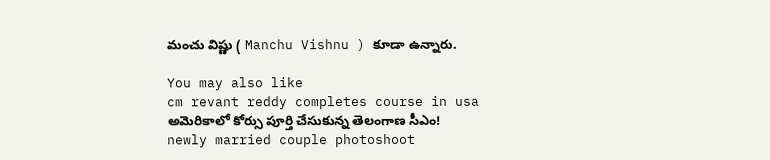మంచు విష్ణు ( Manchu Vishnu ) కూడా ఉన్నారు.

You may also like
cm revant reddy completes course in usa
అమెరికాలో కోర్సు పూర్తి చేసుకున్న తెలంగాణ సీఎం!
newly married couple photoshoot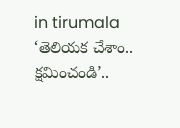in tirumala
‘తెలియక చేశాం.. క్షమించండి’..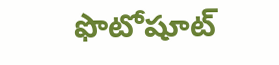ఫొటోషూట్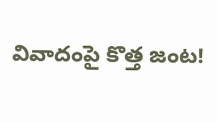వివాదంపై కొత్త జంట!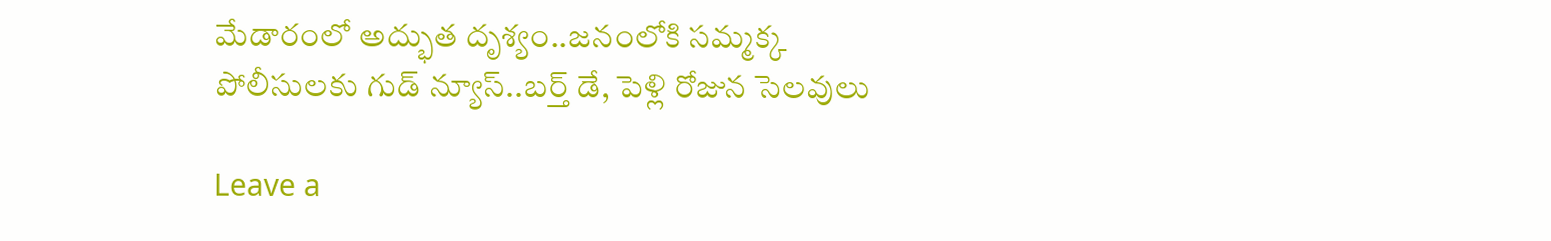మేడారంలో అద్భుత దృశ్యం..జనంలోకి సమ్మక్క
పోలీసులకు గుడ్ న్యూస్..బర్త్ డే, పెళ్లి రోజున సెలవులు

Leave a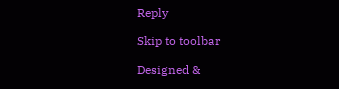Reply

Skip to toolbar

Designed &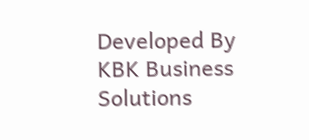Developed By KBK Business Solutions